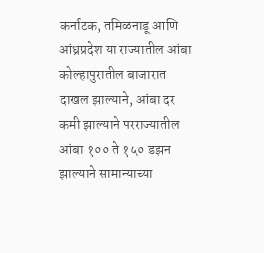कर्नाटक, तमिळनाडू आणि आंध्रप्रदेश या राज्यातील आंबा कोल्हापुरातील बाजारात दाखल झाल्याने, आंबा दर कमी झाल्याने परराज्यातील आंबा १०० ते १५० डझन झाल्याने सामान्याच्या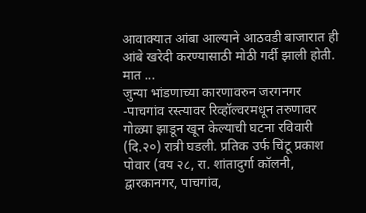आवाक्यात आंबा आल्याने आठवडी बाजारात ही आंबे खरेदी करण्यासाठी मोठी गर्दी झाली होती. मात ...
जुन्या भांडणाच्या कारणावरुन जरगनगर -पाचगांव रस्त्यावर रिव्हॉल्वरमधून तरुणावर गोळ्या झाडून खून केल्याची घटना रविवारी (दि.२०) रात्री घडली. प्रतिक उर्फ चिंटू प्रकाश पोवार (वय २८, रा. शांतादुर्गा कॉलनी, द्वारकानगर, पाचगांव,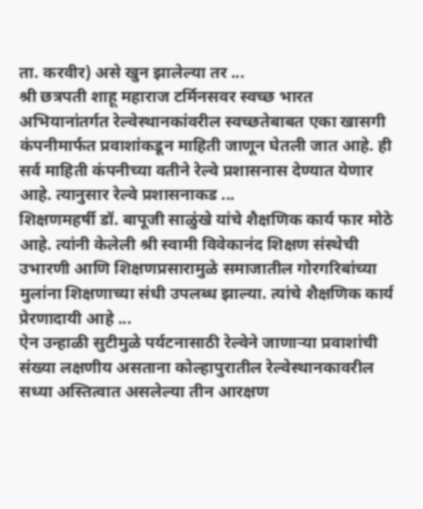ता. करवीर) असे खुन झालेल्या तर ...
श्री छत्रपती शाहू महाराज टर्मिनसवर स्वच्छ भारत अभियानांतर्गत रेल्वेस्थानकांवरील स्वच्छतेबाबत एका खासगी कंपनीमार्फत प्रवाशांकडून माहिती जाणून घेतली जात आहे. ही सर्व माहिती कंपनीच्या वतीने रेल्वे प्रशासनास देण्यात येणार आहे. त्यानुसार रेल्वे प्रशासनाकड ...
शिक्षणमहर्षी डॉ. बापूजी साळुंखे यांचे शैक्षणिक कार्य फार मोठे आहे. त्यांनी केलेली श्री स्वामी विवेकानंद शिक्षण संस्थेची उभारणी आणि शिक्षणप्रसारामुळे समाजातील गोरगरिबांच्या मुलांना शिक्षणाच्या संधी उपलब्ध झाल्या. त्यांचे शैक्षणिक कार्य प्रेरणादायी आहे ...
ऐन उन्हाळी सुटीमुळे पर्यटनासाठी रेल्वेने जाणाऱ्या प्रवाशांची संख्या लक्षणीय असताना कोल्हापुरातील रेल्वेस्थानकावरील सध्या अस्तित्वात असलेल्या तीन आरक्षण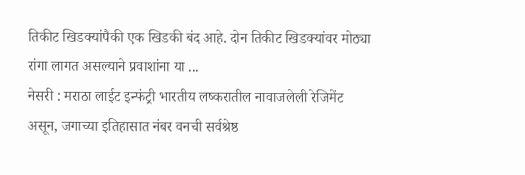तिकीट खिडक्यांपैकी एक खिडकी बंद आहे. दोन तिकीट खिडक्यांवर मोठ्या रांगा लागत असल्याने प्रवाशांना या ...
नेसरी : मराठा लाईट इन्फंट्री भारतीय लष्करातील नावाजलेली रेजिमेंट असून, जगाच्या इतिहासात नंबर वनची सर्वश्रेष्ठ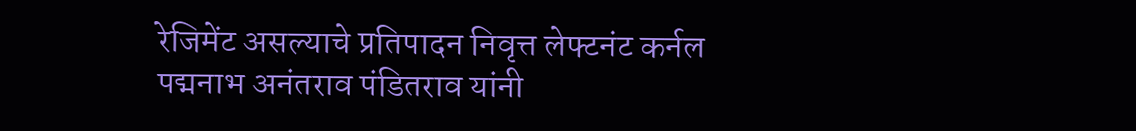रेजिमेंट असल्याचे प्रतिपादन निवृत्त लेफ्टनंट कर्नल पद्मनाभ अनंतराव पंडितराव यांनी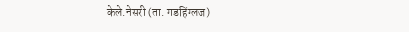केले.नेसरी (ता. गडहिंग्लज)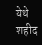येथे शहीद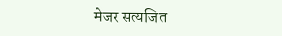मेजर सत्यजित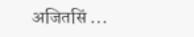अजितसिं ...